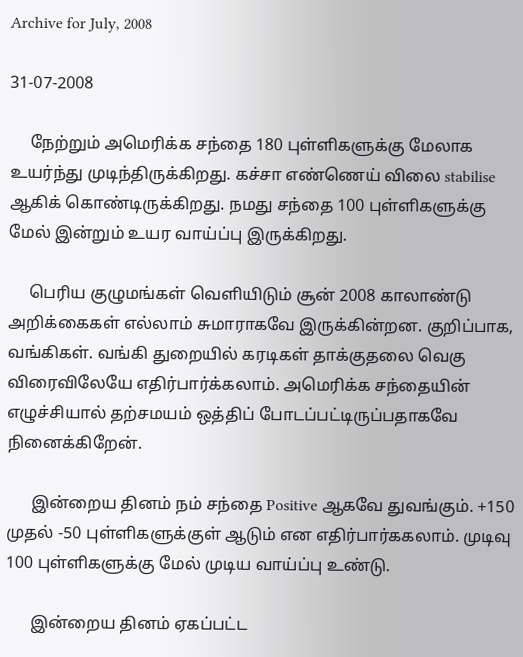Archive for July, 2008

31-07-2008

     நேற்றும் அமெரிக்க சந்தை 180 புள்ளிகளுக்கு மேலாக உயர்ந்து முடிந்திருக்கிறது. கச்சா எண்ணெய் விலை stabilise ஆகிக் கொண்டிருக்கிறது. நமது சந்தை 100 புள்ளிகளுக்கு மேல் இன்றும் உயர வாய்ப்பு இருக்கிறது.

     பெரிய குழுமங்கள் வெளியிடும் சூன் 2008 காலாண்டு அறிக்கைகள் எல்லாம் சுமாராகவே இருக்கின்றன. குறிப்பாக, வங்கிகள். வங்கி துறையில் கரடிகள் தாக்குதலை வெகு விரைவிலேயே எதிர்பார்க்கலாம். அமெரிக்க சந்தையின் எழுச்சியால் தற்சமயம் ஒத்திப் போடப்பட்டிருப்பதாகவே நினைக்கிறேன்.

      இன்றைய தினம் நம் சந்தை Positive ஆகவே துவங்கும். +150 முதல் -50 புள்ளிகளுக்குள் ஆடும் என எதிர்பார்ககலாம். முடிவு 100 புள்ளிகளுக்கு மேல் முடிய வாய்ப்பு உண்டு.

      இன்றைய தினம் ஏகப்பட்ட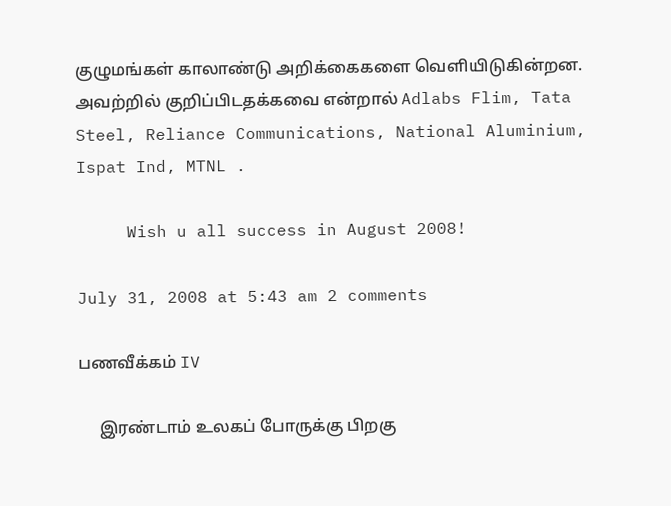குழுமங்கள் காலாண்டு அறிக்கைகளை வெளியிடுகின்றன. அவற்றில் குறிப்பிடதக்கவை என்றால் Adlabs Flim, Tata Steel, Reliance Communications, National Aluminium, Ispat Ind, MTNL .

     Wish u all success in August 2008!

July 31, 2008 at 5:43 am 2 comments

பணவீக்கம் IV

     இரண்டாம் உலகப் போருக்கு பிறகு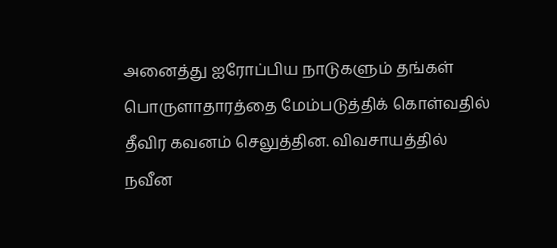அனைத்து ஐரோப்பிய நாடுகளும் தங்கள் பொருளாதாரத்தை மேம்படுத்திக் கொள்வதில் தீவிர கவனம் செலுத்தின. விவசாயத்தில் நவீன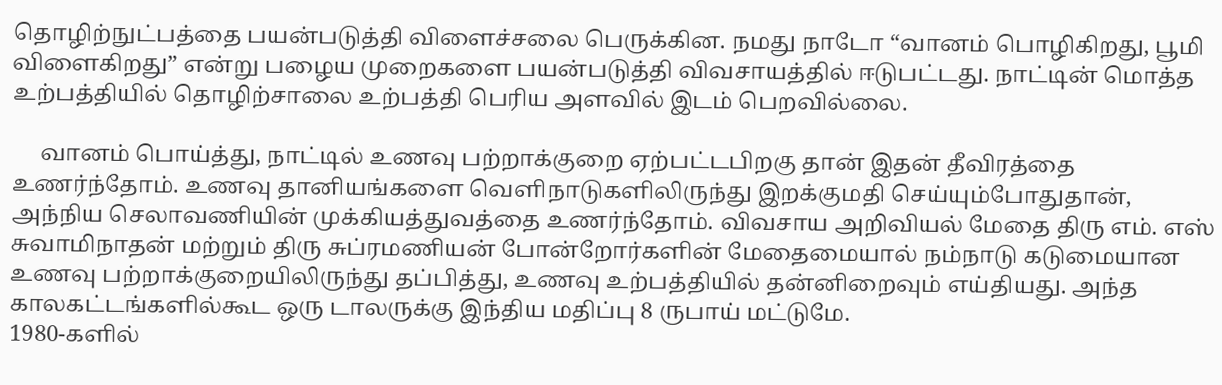தொழிற்நுட்பத்தை பயன்படுத்தி விளைச்சலை பெருக்கின. நமது நாடோ “வானம் பொழிகிறது, பூமி விளைகிறது” என்று பழைய முறைகளை பயன்படுத்தி விவசாயத்தில் ஈடுபட்டது. நாட்டின் மொத்த உற்பத்தியில் தொழிற்சாலை உற்பத்தி பெரிய அளவில் இடம் பெறவில்லை.

     வானம் பொய்த்து, நாட்டில் உணவு பற்றாக்குறை ஏற்பட்டபிறகு தான் இதன் தீவிரத்தை உணர்ந்தோம். உணவு தானியங்களை வெளிநாடுகளிலிருந்து இறக்குமதி செய்யும்போதுதான், அந்நிய செலாவணியின் முக்கியத்துவத்தை உணர்ந்தோம். விவசாய அறிவியல் மேதை திரு எம். எஸ் சுவாமிநாதன் மற்றும் திரு சுப்ரமணியன் போன்றோர்களின் மேதைமையால் நம்நாடு கடுமையான உணவு பற்றாக்குறையிலிருந்து தப்பித்து, உணவு உற்பத்தியில் தன்னிறைவும் எய்தியது. அந்த காலகட்டங்களில்கூட ஒரு டாலருக்கு இந்திய மதிப்பு 8 ருபாய் மட்டுமே.
1980-களில்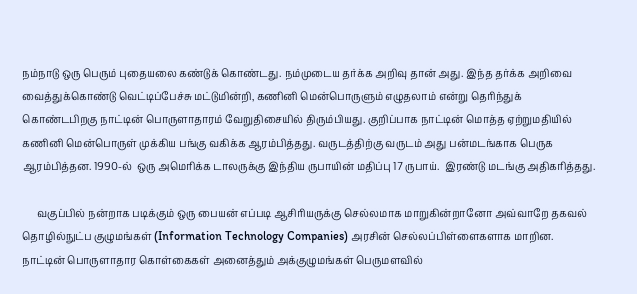நம்நாடு ஒரு பெரும் புதையலை கண்டுக் கொண்டது. நம்முடைய தர்க்க அறிவு தான் அது. இந்த தர்க்க அறிவை வைத்துக்கொண்டு வெட்டிப்பேச்சு மட்டுமின்றி, கணினி மென்பொருளும் எழுதலாம் என்று தெரிந்துக் கொண்டபிறகு நாட்டின் பொருளாதாரம் வேறுதிசையில் திரும்பியது. குறிப்பாக நாட்டின் மொத்த ஏற்றுமதியில் கணினி மென்பொருள் முக்கிய பங்கு வகிக்க ஆரம்பித்தது. வருடத்திற்கு வருடம் அது பன்மடங்காக பெருக ஆரம்பித்தன. 1990-ல்  ஒரு அமெரிக்க டாலருக்கு இந்திய ருபாயின் மதிப்பு 17 ருபாய்.  இரண்டு மடங்கு அதிகரித்தது.

      வகுப்பில் நன்றாக படிக்கும் ஒரு பையன் எப்படி ஆசிரியருக்கு செல்லமாக மாறுகின்றானோ அவ்வாறே தகவல் தொழில்நுட்ப குழுமங்கள் (Information Technology Companies) அரசின் செல்லப்பிள்ளைகளாக மாறின. நாட்டின் பொருளாதார கொள்கைகள் அனைத்தும் அக்குழுமங்கள் பெருமளவில்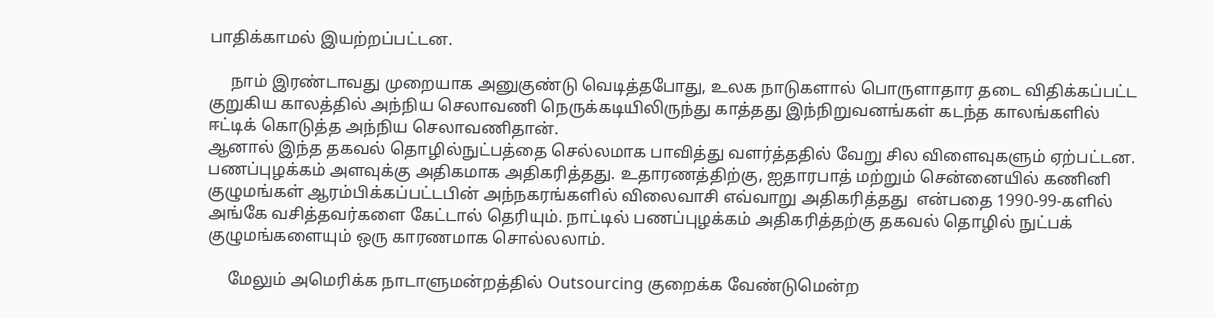பாதிக்காமல் இயற்றப்பட்டன.

     நாம் இரண்டாவது முறையாக அனுகுண்டு வெடித்தபோது, உலக நாடுகளால் பொருளாதார தடை விதிக்கப்பட்ட குறுகிய காலத்தில் அந்நிய செலாவணி நெருக்கடியிலிருந்து காத்தது இந்நிறுவனங்கள் கடந்த காலங்களில் ஈட்டிக் கொடுத்த அந்நிய செலாவணிதான்.
ஆனால் இந்த தகவல் தொழில்நுட்பத்தை செல்லமாக பாவித்து வளர்த்ததில் வேறு சில விளைவுகளும் ஏற்பட்டன. பணப்புழக்கம் அளவுக்கு அதிகமாக அதிகரித்தது. உதாரணத்திற்கு, ஐதாரபாத் மற்றும் சென்னையில் கணினி குழுமங்கள் ஆரம்பிக்கப்பட்டபின் அந்நகரங்களில் விலைவாசி எவ்வாறு அதிகரித்தது  என்பதை 1990-99-களில் அங்கே வசித்தவர்களை கேட்டால் தெரியும். நாட்டில் பணப்புழக்கம் அதிகரித்தற்கு தகவல் தொழில் நுட்பக் குழுமங்களையும் ஒரு காரணமாக சொல்லலாம்.

     மேலும் அமெரிக்க நாடாளுமன்றத்தில் Outsourcing குறைக்க வேண்டுமென்ற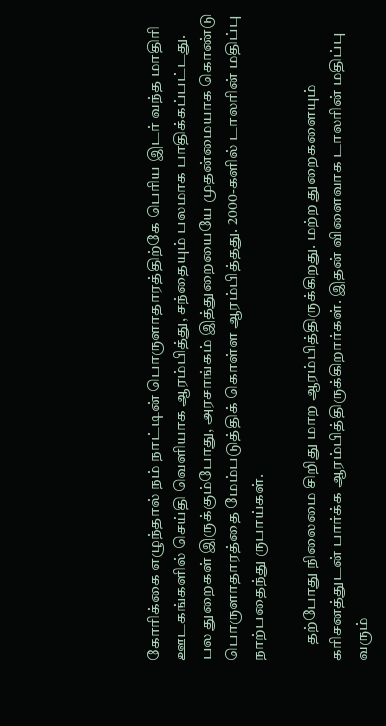கோரிக்கை எழுந்தால் நம் நாட்டின் பொருளாதாரத்திற்கே பெரிய இடர் வந்த மாதிரி ஊடகங்களில் செய்தி வெளியாக ஆரம்பித்து, சந்தையும் பலமாக பாதிக்கப்பட்டது.  பல துறைகள் இருக்கும்போது, அரசாங்கம் இத்துறையையே முதன்மையாக கொண்டு   பொருளாதாரத்தை மேம்படுத்திக் கொள்ள ஆரம்பித்தது. 2000-களில் டாலரின் மதிப்பு நாற்பதைந்து ருபாய்கள்.

     தற்போது நிலைமை சிறிது மாற ஆரம்பித்திருக்கிறது. மற்ற துறைகளையும் கரிசனத்துடன் பார்க்க ஆரம்பித்திருக்கிறார்கள். இதன் விளைவாக டாலரின் மதிப்பு வரும்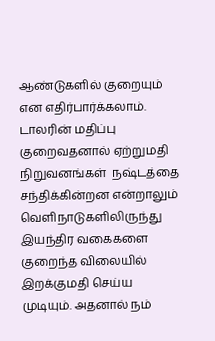ஆண்டுகளில் குறையும் என எதிர்பார்க்கலாம். டாலரின் மதிப்பு குறைவதனால் ஏற்றுமதி நிறுவனங்கள்  நஷ்டத்தை சந்திக்கின்றன என்றாலும் வெளிநாடுகளிலிருந்து இயந்திர வகைகளை குறைந்த விலையில் இறக்குமதி செய்ய முடியும். அதனால் நம்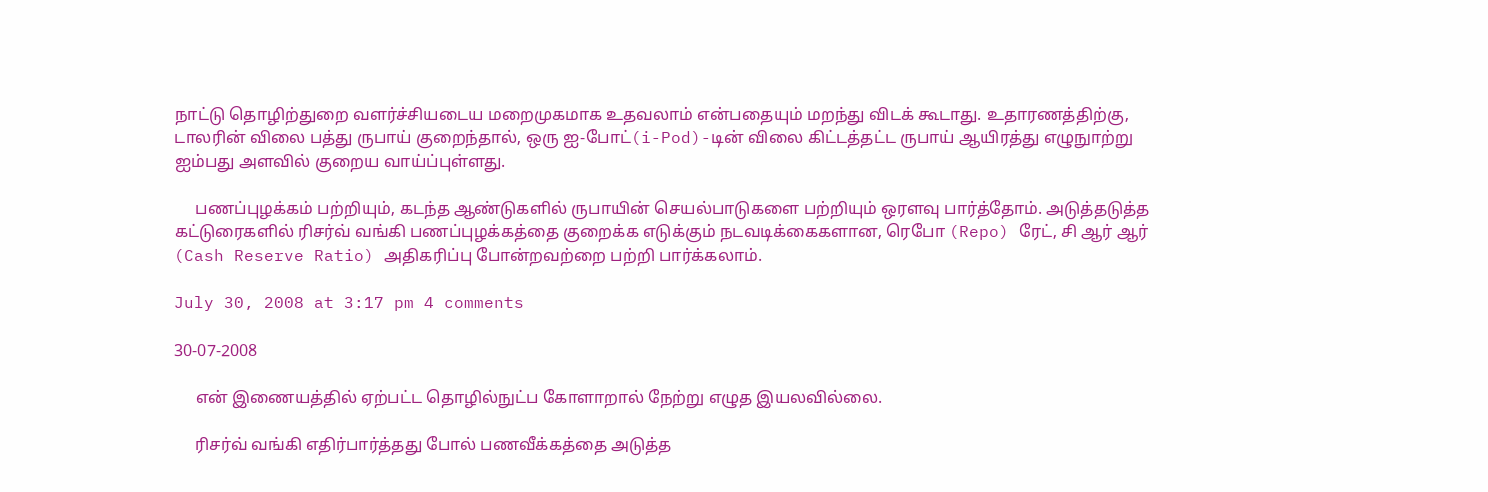நாட்டு தொழிற்துறை வளர்ச்சியடைய மறைமுகமாக உதவலாம் என்பதையும் மறந்து விடக் கூடாது. உதாரணத்திற்கு, டாலரின் விலை பத்து ருபாய் குறைந்தால், ஒரு ஐ-போட்(i-Pod)-டின் விலை கிட்டத்தட்ட ருபாய் ஆயிரத்து எழுநுாற்று ஐம்பது அளவில் குறைய வாய்ப்புள்ளது.

     பணப்புழக்கம் பற்றியும், கடந்த ஆண்டுகளில் ருபாயின் செயல்பாடுகளை பற்றியும் ஒரளவு பார்த்தோம். அடுத்தடுத்த கட்டுரைகளில் ரிசர்வ் வங்கி பணப்புழக்கத்தை குறைக்க எடுக்கும் நடவடிக்கைகளான, ரெபோ (Repo) ரேட், சி ஆர் ஆர் (Cash Reserve Ratio) அதிகரிப்பு போன்றவற்றை பற்றி பார்க்கலாம்.

July 30, 2008 at 3:17 pm 4 comments

30-07-2008

     என் இணையத்தில் ஏற்பட்ட தொழில்நுட்ப கோளாறால் நேற்று எழுத இயலவில்லை.

     ரிசர்வ் வங்கி எதிர்பார்த்தது போல் பணவீக்கத்தை அடுத்த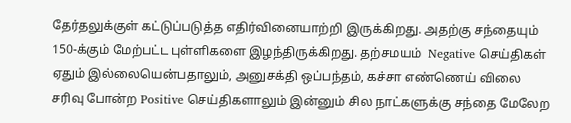தேர்தலுக்குள் கட்டுப்படுத்த எதிர்வினையாற்றி இருக்கிறது. அதற்கு சந்தையும் 150-க்கும் மேற்பட்ட புள்ளிகளை இழந்திருக்கிறது. தற்சமயம்  Negative செய்திகள் ஏதும் இல்லையென்பதாலும், அனுசக்தி ஒப்பந்தம், கச்சா எண்ணெய் விலை சரிவு போன்ற Positive செய்திகளாலும் இன்னும் சில நாட்களுக்கு சந்தை மேலேற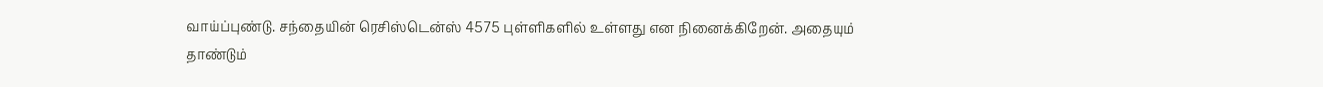வாய்ப்புண்டு. சந்தையின் ரெசிஸ்டென்ஸ் 4575 புள்ளிகளில் உள்ளது என நினைக்கிறேன். அதையும் தாண்டும்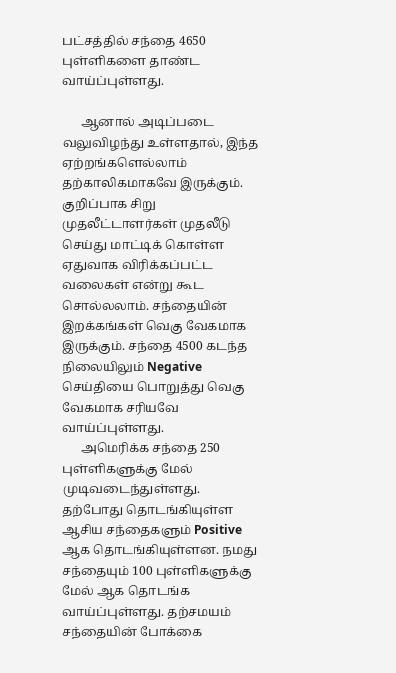பட்சத்தில் சந்தை 4650 புள்ளிகளை தாண்ட வாய்ப்புள்ளது.

      ஆனால் அடிப்படை வலுவிழந்து உள்ளதால், இந்த ஏற்றங்களெல்லாம் தற்காலிகமாகவே இருக்கும். குறிப்பாக சிறு முதலீட்டாளர்கள் முதலீடு செய்து மாட்டிக் கொள்ள ஏதுவாக விரிக்கப்பட்ட வலைகள் என்று கூட சொல்லலாம். சந்தையின் இறக்கங்கள் வெகு வேகமாக இருக்கும். சந்தை 4500 கடந்த நிலையிலும் Negative செய்தியை பொறுத்து வெகு வேகமாக சரியவே வாய்ப்புள்ளது.
      அமெரிக்க சந்தை 250 புள்ளிகளுக்கு மேல் முடிவடைந்துள்ளது. தற்போது தொடங்கியுள்ள ஆசிய சந்தைகளும் Positive ஆக தொடங்கியுள்ளன. நமது சந்தையும் 100 புள்ளிகளுக்கு மேல் ஆக தொடங்க வாய்ப்புள்ளது. தற்சமயம் சந்தையின் போக்கை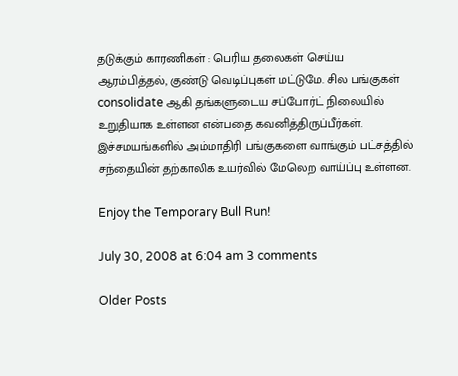தடுக்கும் காரணிகள் : பெரிய தலைகள் செய்ய ஆரம்பித்தல், குண்டு வெடிப்புகள் மட்டுமே. சில பங்குகள் consolidate ஆகி தங்களுடைய சப்போர்ட் நிலையில் உறுதியாக உள்ளன என்பதை கவனித்திருப்பீர்கள். இச்சமயங்களில் அம்மாதிரி பங்குகளை வாங்கும் பட்சத்தில் சந்தையின் தற்காலிக உயர்வில் மேலெற வாய்ப்பு உள்ளன.

Enjoy the Temporary Bull Run!

July 30, 2008 at 6:04 am 3 comments

Older Posts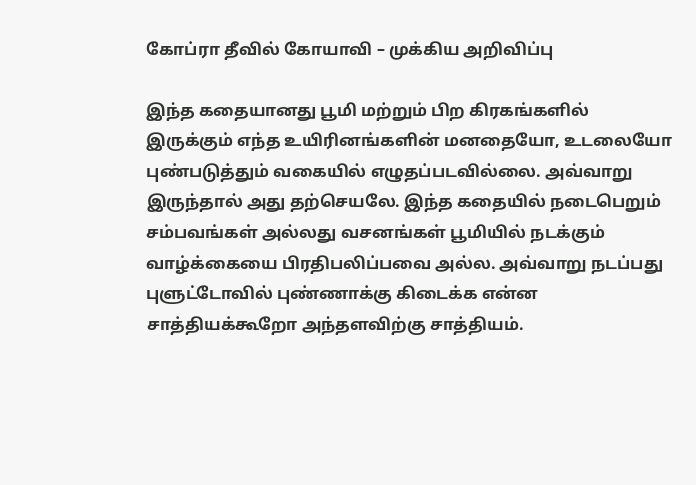கோப்ரா தீவில் கோயாவி – முக்கிய அறிவிப்பு

இந்த கதையானது பூமி மற்றும் பிற கிரகங்களில் இருக்கும் எந்த உயிரினங்களின் மனதையோ, உடலையோ புண்படுத்தும் வகையில் எழுதப்படவில்லை. அவ்வாறு இருந்தால் அது தற்செயலே. இந்த கதையில் நடைபெறும் சம்பவங்கள் அல்லது வசனங்கள் பூமியில் நடக்கும் வாழ்க்கையை பிரதிபலிப்பவை அல்ல. அவ்வாறு நடப்பது புளுட்டோவில் புண்ணாக்கு கிடைக்க என்ன சாத்தியக்கூறோ அந்தளவிற்கு சாத்தியம்.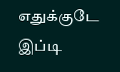எதுக்குடே இப்டி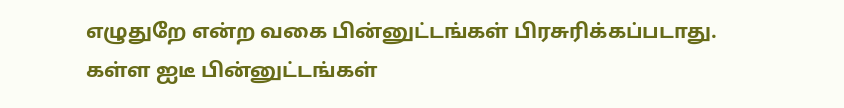எழுதுறே என்ற வகை பின்னுட்டங்கள் பிரசுரிக்கப்படாது. கள்ள ஐடீ பின்னுட்டங்கள்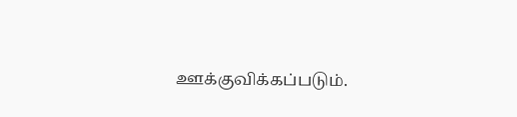ஊக்குவிக்கப்படும்.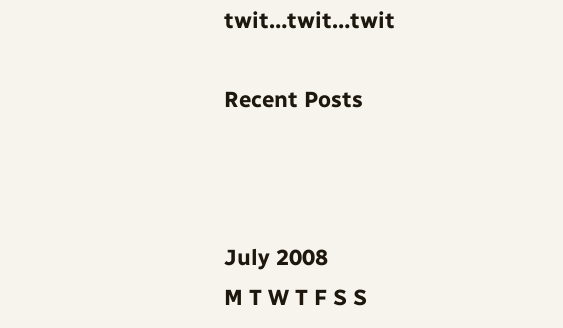twit…twit…twit

Recent Posts



July 2008
M T W T F S S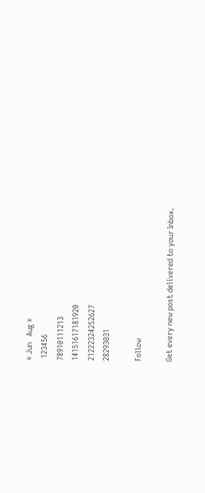« Jun   Aug »
 123456
78910111213
14151617181920
21222324252627
28293031

Follow

Get every new post delivered to your Inbox.